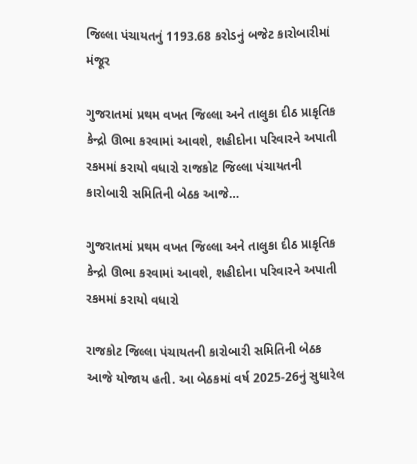જિલ્લા પંચાયતનું 1193.68 કરોડનું બજેટ કારોબારીમાં મંજૂર

ગુજરાતમાં પ્રથમ વખત જિલ્લા અને તાલુકા દીઠ પ્રાકૃતિક કેન્દ્રો ઊભા કરવામાં આવશે, શહીદોના પરિવારને અપાતી રકમમાં કરાયો વધારો રાજકોટ જિલ્લા પંચાયતની કારોબારી સમિતિની બેઠક આજે…

ગુજરાતમાં પ્રથમ વખત જિલ્લા અને તાલુકા દીઠ પ્રાકૃતિક કેન્દ્રો ઊભા કરવામાં આવશે, શહીદોના પરિવારને અપાતી રકમમાં કરાયો વધારો

રાજકોટ જિલ્લા પંચાયતની કારોબારી સમિતિની બેઠક આજે યોજાય હતી. આ બેઠકમાં વર્ષ 2025-26નું સુધારેલ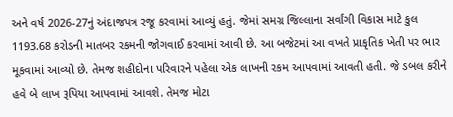અને વર્ષ 2026-27નું અંદાજપત્ર રજૂ કરવામાં આવ્યું હતું. જેમાં સમગ્ર જિલ્લાના સર્વાંગી વિકાસ માટે કુલ 1193.68 કરોડની માતબર રકમની જોગવાઈ કરવામાં આવી છે. આ બજેટમાં આ વખતે પ્રાકૃતિક ખેતી પર ભાર મૂકવામાં આવ્યો છે. તેમજ શહીદોના પરિવારને પહેલા એક લાખની રકમ આપવામાં આવતી હતી. જે ડબલ કરીને હવે બે લાખ રૂપિયા આપવામાં આવશે. તેમજ મોટા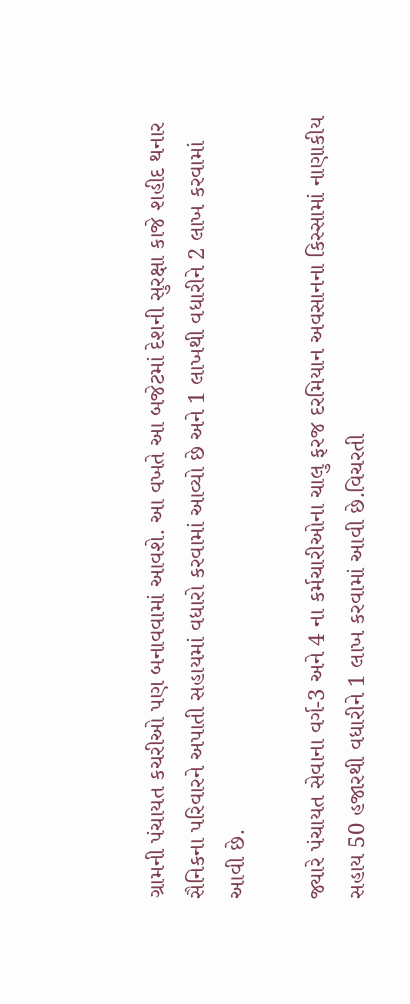ગ્રામની પંચાયત કચરીઓ પણ બનાવવામાં આવશે. આ વખતે આ બજેટમાં દેશની સુરક્ષા કાજે શહીદ થનાર સૈનિકના પરિવારને અપાતી સહાયમાં વધારો કરવામાં આવ્યો છે અને 1 લાખથી વધારીને 2 લાખ કરવામાં આવી છે.

જ્યારે પંચાયત સેવાના વર્ગ-3 અને 4 ના કર્મચારીઓના ચાલુ ફરજ દરમિયાન અવસાનના કિસ્સામાં નાણાકીય સહાય 50 હજારથી વધારીને 1 લાખ કરવામાં આવી છે.વિચરતી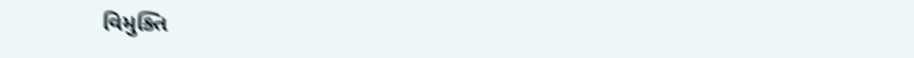વિમુક્તિ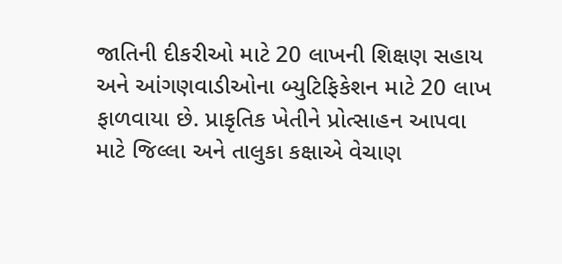જાતિની દીકરીઓ માટે 20 લાખની શિક્ષણ સહાય અને આંગણવાડીઓના બ્યુટિફિકેશન માટે 20 લાખ ફાળવાયા છે. પ્રાકૃતિક ખેતીને પ્રોત્સાહન આપવા માટે જિલ્લા અને તાલુકા કક્ષાએ વેચાણ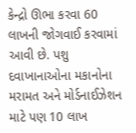કેન્દ્રો ઊભા કરવા 60 લાખની જોગવાઈ કરવામાં આવી છે. પશુ દવાખાનાઓના મકાનોના મરામત અને મોર્ડનાઈઝેશન માટે પણ 10 લાખ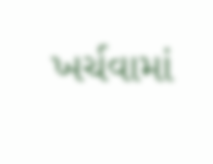ખર્ચવામાં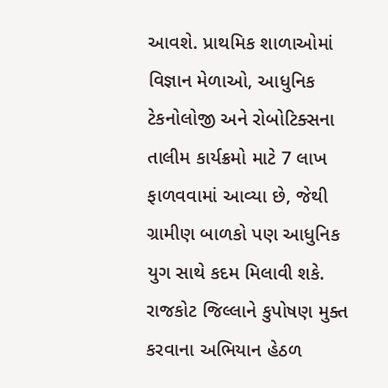આવશે. પ્રાથમિક શાળાઓમાં વિજ્ઞાન મેળાઓ, આધુનિક ટેકનોલોજી અને રોબોટિક્સના તાલીમ કાર્યક્રમો માટે 7 લાખ ફાળવવામાં આવ્યા છે, જેથી ગ્રામીણ બાળકો પણ આધુનિક યુગ સાથે કદમ મિલાવી શકે. રાજકોટ જિલ્લાને કુપોષણ મુક્ત કરવાના અભિયાન હેઠળ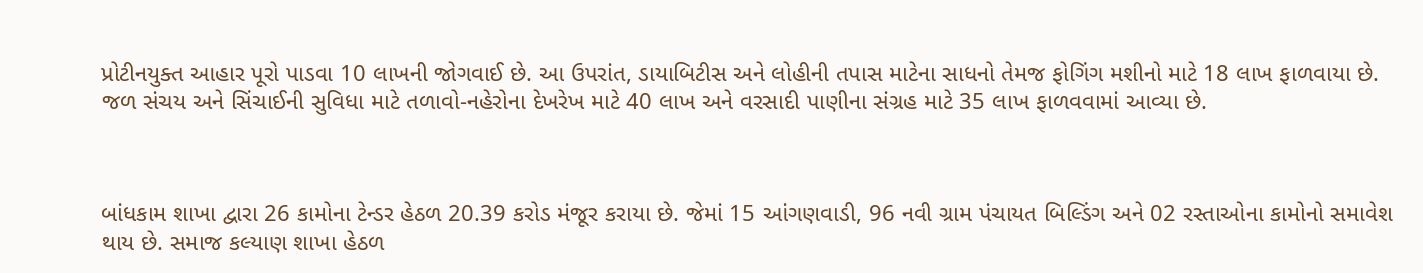પ્રોટીનયુક્ત આહાર પૂરો પાડવા 10 લાખની જોગવાઈ છે. આ ઉપરાંત, ડાયાબિટીસ અને લોહીની તપાસ માટેના સાધનો તેમજ ફોગિંગ મશીનો માટે 18 લાખ ફાળવાયા છે. જળ સંચય અને સિંચાઈની સુવિધા માટે તળાવો-નહેરોના દેખરેખ માટે 40 લાખ અને વરસાદી પાણીના સંગ્રહ માટે 35 લાખ ફાળવવામાં આવ્યા છે.



બાંધકામ શાખા દ્વારા 26 કામોના ટેન્ડર હેઠળ 20.39 કરોડ મંજૂર કરાયા છે. જેમાં 15 આંગણવાડી, 96 નવી ગ્રામ પંચાયત બિલ્ડિંગ અને 02 રસ્તાઓના કામોનો સમાવેશ થાય છે. સમાજ કલ્યાણ શાખા હેઠળ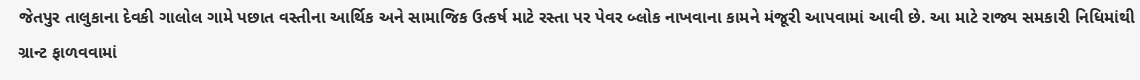જેતપુર તાલુકાના દેવકી ગાલોલ ગામે પછાત વસ્તીના આર્થિક અને સામાજિક ઉત્કર્ષ માટે રસ્તા પર પેવર બ્લોક નાખવાના કામને મંજૂરી આપવામાં આવી છે. આ માટે રાજ્ય સમકારી નિધિમાંથી ગ્રાન્ટ ફાળવવામાં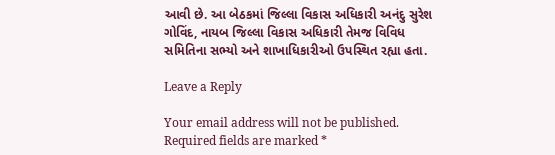આવી છે. આ બેઠકમાં જિલ્લા વિકાસ અધિકારી અનંદુ સુરેશ ગોવિંદ, નાયબ જિલ્લા વિકાસ અધિકારી તેમજ વિવિધ સમિતિના સભ્યો અને શાખાધિકારીઓ ઉપસ્થિત રહ્યા હતા.

Leave a Reply

Your email address will not be published. Required fields are marked *